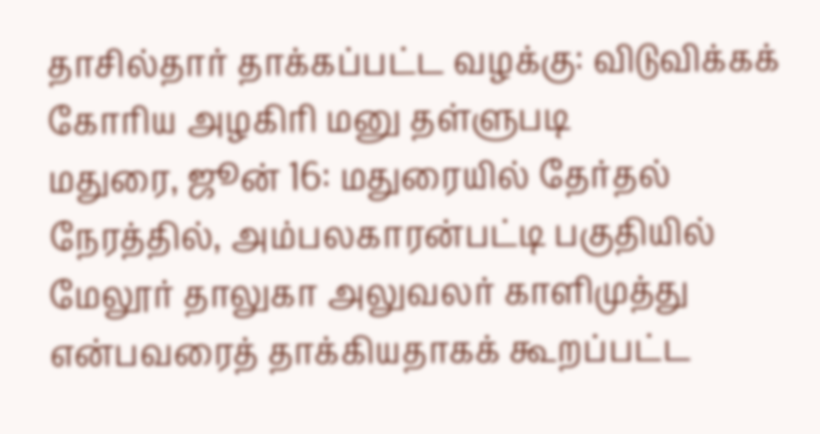தாசில்தார் தாக்கப்பட்ட வழக்கு: விடுவிக்கக் கோரிய அழகிரி மனு தள்ளுபடி
மதுரை, ஜூன் 16: மதுரையில் தேர்தல் நேரத்தில், அம்பலகாரன்பட்டி பகுதியில் மேலூர் தாலுகா அலுவலர் காளிமுத்து என்பவரைத் தாக்கியதாகக் கூறப்பட்ட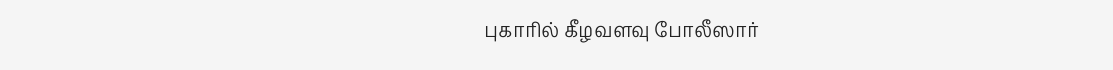புகாரில் கீழவளவு போலீஸார்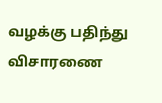வழக்கு பதிந்து விசாரணை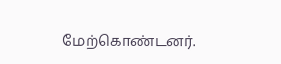மேற்கொண்டனர்.